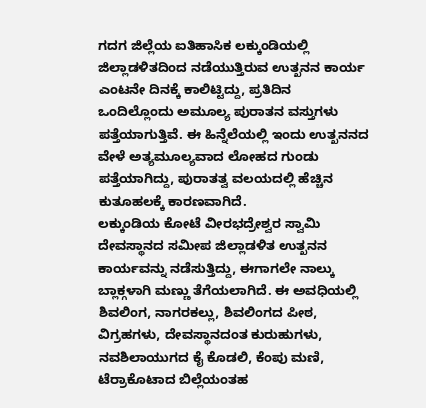ಗದಗ ಜಿಲ್ಲೆಯ ಐತಿಹಾಸಿಕ ಲಕ್ಕುಂಡಿಯಲ್ಲಿ ಜಿಲ್ಲಾಡಳಿತದಿಂದ ನಡೆಯುತ್ತಿರುವ ಉತ್ಖನನ ಕಾರ್ಯ ಎಂಟನೇ ದಿನಕ್ಕೆ ಕಾಲಿಟ್ಟಿದ್ದು, ಪ್ರತಿದಿನ ಒಂದಿಲ್ಲೊಂದು ಅಮೂಲ್ಯ ಪುರಾತನ ವಸ್ತುಗಳು ಪತ್ತೆಯಾಗುತ್ತಿವೆ. ಈ ಹಿನ್ನೆಲೆಯಲ್ಲಿ ಇಂದು ಉತ್ಖನನದ ವೇಳೆ ಅತ್ಯಮೂಲ್ಯವಾದ ಲೋಹದ ಗುಂಡು ಪತ್ತೆಯಾಗಿದ್ದು, ಪುರಾತತ್ವ ವಲಯದಲ್ಲಿ ಹೆಚ್ಚಿನ ಕುತೂಹಲಕ್ಕೆ ಕಾರಣವಾಗಿದೆ.
ಲಕ್ಕುಂಡಿಯ ಕೋಟೆ ವೀರಭದ್ರೇಶ್ವರ ಸ್ವಾಮಿ ದೇವಸ್ಥಾನದ ಸಮೀಪ ಜಿಲ್ಲಾಡಳಿತ ಉತ್ಖನನ ಕಾರ್ಯವನ್ನು ನಡೆಸುತ್ತಿದ್ದು, ಈಗಾಗಲೇ ನಾಲ್ಕು ಬ್ಲಾಕ್ಗಳಾಗಿ ಮಣ್ಣು ತೆಗೆಯಲಾಗಿದೆ. ಈ ಅವಧಿಯಲ್ಲಿ ಶಿವಲಿಂಗ, ನಾಗರಕಲ್ಲು, ಶಿವಲಿಂಗದ ಪೀಠ, ವಿಗ್ರಹಗಳು, ದೇವಸ್ಥಾನದಂತ ಕುರುಹುಗಳು, ನವಶಿಲಾಯುಗದ ಕೈ ಕೊಡಲಿ, ಕೆಂಪು ಮಣಿ, ಟೆರ್ರಾಕೊಟಾದ ಬಿಲ್ಲೆಯಂತಹ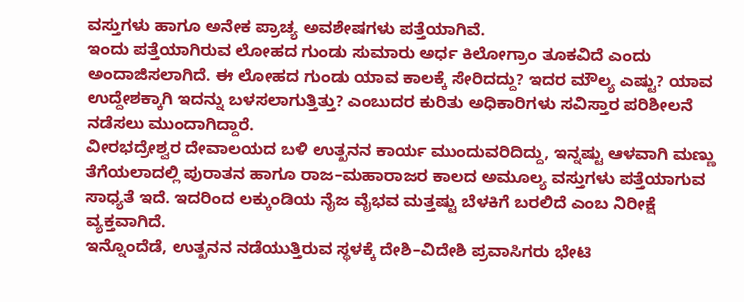ವಸ್ತುಗಳು ಹಾಗೂ ಅನೇಕ ಪ್ರಾಚ್ಯ ಅವಶೇಷಗಳು ಪತ್ತೆಯಾಗಿವೆ.
ಇಂದು ಪತ್ತೆಯಾಗಿರುವ ಲೋಹದ ಗುಂಡು ಸುಮಾರು ಅರ್ಧ ಕಿಲೋಗ್ರಾಂ ತೂಕವಿದೆ ಎಂದು ಅಂದಾಜಿಸಲಾಗಿದೆ. ಈ ಲೋಹದ ಗುಂಡು ಯಾವ ಕಾಲಕ್ಕೆ ಸೇರಿದದ್ದು? ಇದರ ಮೌಲ್ಯ ಎಷ್ಟು? ಯಾವ ಉದ್ದೇಶಕ್ಕಾಗಿ ಇದನ್ನು ಬಳಸಲಾಗುತ್ತಿತ್ತು? ಎಂಬುದರ ಕುರಿತು ಅಧಿಕಾರಿಗಳು ಸವಿಸ್ತಾರ ಪರಿಶೀಲನೆ ನಡೆಸಲು ಮುಂದಾಗಿದ್ದಾರೆ.
ವೀರಭದ್ರೇಶ್ವರ ದೇವಾಲಯದ ಬಳಿ ಉತ್ಖನನ ಕಾರ್ಯ ಮುಂದುವರಿದಿದ್ದು, ಇನ್ನಷ್ಟು ಆಳವಾಗಿ ಮಣ್ಣು ತೆಗೆಯಲಾದಲ್ಲಿ ಪುರಾತನ ಹಾಗೂ ರಾಜ–ಮಹಾರಾಜರ ಕಾಲದ ಅಮೂಲ್ಯ ವಸ್ತುಗಳು ಪತ್ತೆಯಾಗುವ ಸಾಧ್ಯತೆ ಇದೆ. ಇದರಿಂದ ಲಕ್ಕುಂಡಿಯ ನೈಜ ವೈಭವ ಮತ್ತಷ್ಟು ಬೆಳಕಿಗೆ ಬರಲಿದೆ ಎಂಬ ನಿರೀಕ್ಷೆ ವ್ಯಕ್ತವಾಗಿದೆ.
ಇನ್ನೊಂದೆಡೆ, ಉತ್ಖನನ ನಡೆಯುತ್ತಿರುವ ಸ್ಥಳಕ್ಕೆ ದೇಶಿ–ವಿದೇಶಿ ಪ್ರವಾಸಿಗರು ಭೇಟಿ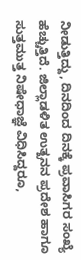ನೀಡುತ್ತಿದ್ದು, ದಿನದಿಂದ ದಿನಕ್ಕೆ ಪ್ರವಾಸಿಗರ ಸಂಖ್ಯೆ ಹೆಚ್ಚುತ್ತಿದೆ. ಜಿಲ್ಲಾಡಳಿತ ಉತ್ಖನನ ಪ್ರದೇಶ ಹಾಗೂ ಸುತ್ತಮುತ್ತ ನಿಷೇಧಾಜ್ಞೆ ವಿಧಿಸಿದ್ದರೂ,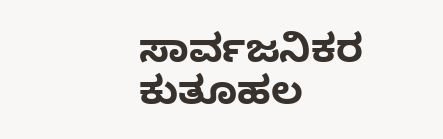ಸಾರ್ವಜನಿಕರ ಕುತೂಹಲ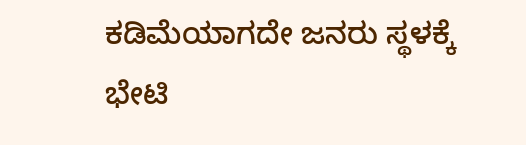ಕಡಿಮೆಯಾಗದೇ ಜನರು ಸ್ಥಳಕ್ಕೆ ಭೇಟಿ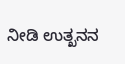ನೀಡಿ ಉತ್ಖನನ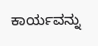ಕಾರ್ಯವನ್ನು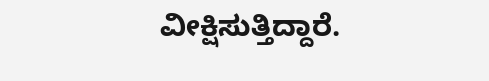ವೀಕ್ಷಿಸುತ್ತಿದ್ದಾರೆ.